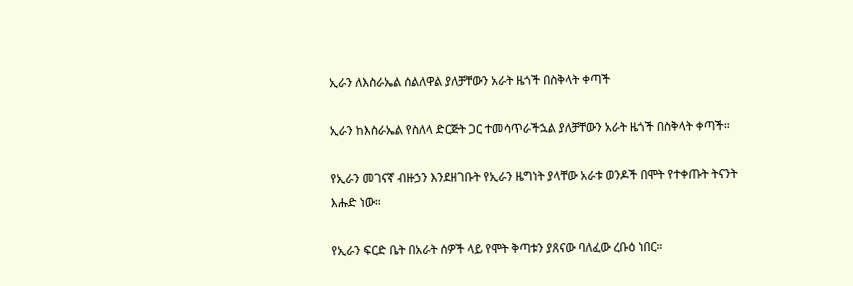ኢራን ለእስራኤል ሰልለዋል ያለቻቸውን አራት ዜጎች በስቅላት ቀጣች

ኢራን ከእስራኤል የስለላ ድርጅት ጋር ተመሳጥራችኋል ያለቻቸውን አራት ዜጎች በስቅላት ቀጣች።

የኢራን መገናኛ ብዙኃን እንደዘገቡት የኢራን ዜግነት ያላቸው አራቱ ወንዶች በሞት የተቀጡት ትናንት እሑድ ነው።

የኢራን ፍርድ ቤት በአራት ሰዎች ላይ የሞት ቅጣቱን ያጸናው ባለፈው ረቡዕ ነበር።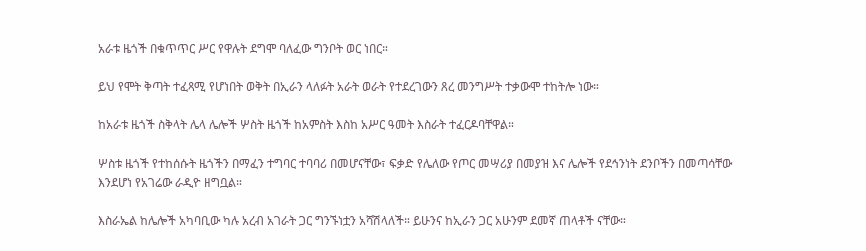አራቱ ዜጎች በቁጥጥር ሥር የዋሉት ደግሞ ባለፈው ግንቦት ወር ነበር።

ይህ የሞት ቅጣት ተፈጻሚ የሆነበት ወቅት በኢራን ላለፉት አራት ወራት የተደረገውን ጸረ መንግሥት ተቃውሞ ተከትሎ ነው።

ከአራቱ ዜጎች ስቅላት ሌላ ሌሎች ሦስት ዜጎች ከአምስት እስከ አሥር ዓመት እስራት ተፈርዶባቸዋል።

ሦስቱ ዜጎች የተከሰሱት ዜጎችን በማፈን ተግባር ተባባሪ በመሆናቸው፣ ፍቃድ የሌለው የጦር መሣሪያ በመያዝ እና ሌሎች የደኅንነት ደንቦችን በመጣሳቸው እንደሆነ የአገሬው ራዲዮ ዘግቧል።

እስራኤል ከሌሎች አካባቢው ካሉ አረብ አገራት ጋር ግንኙነቷን አሻሽላለች። ይሁንና ከኢራን ጋር አሁንም ደመኛ ጠላቶች ናቸው።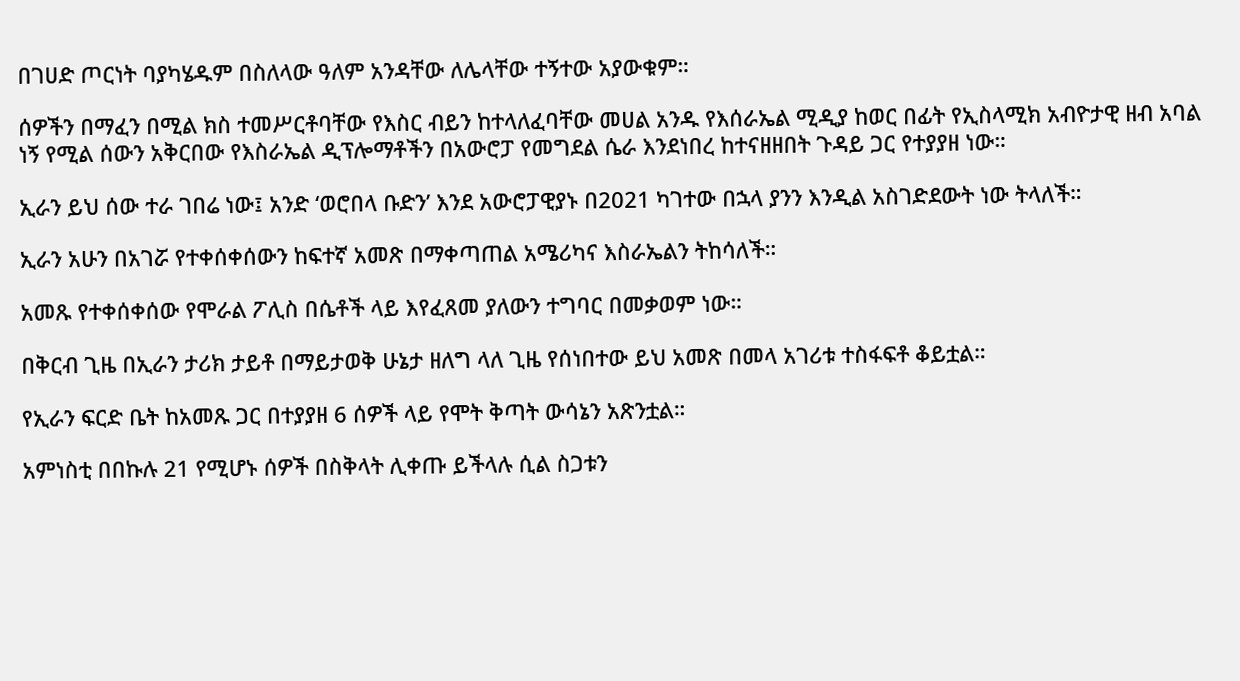በገሀድ ጦርነት ባያካሄዱም በስለላው ዓለም አንዳቸው ለሌላቸው ተኝተው አያውቁም።

ሰዎችን በማፈን በሚል ክስ ተመሥርቶባቸው የእስር ብይን ከተላለፈባቸው መሀል አንዱ የእሰራኤል ሚዲያ ከወር በፊት የኢስላሚክ አብዮታዊ ዘብ አባል ነኝ የሚል ሰውን አቅርበው የእስራኤል ዲፕሎማቶችን በአውሮፓ የመግደል ሴራ እንደነበረ ከተናዘዘበት ጉዳይ ጋር የተያያዘ ነው።

ኢራን ይህ ሰው ተራ ገበሬ ነው፤ አንድ ‘ወሮበላ ቡድን’ እንደ አውሮፓዊያኑ በ2021 ካገተው በኋላ ያንን እንዲል አስገድደውት ነው ትላለች።

ኢራን አሁን በአገሯ የተቀሰቀሰውን ከፍተኛ አመጽ በማቀጣጠል አሜሪካና እስራኤልን ትከሳለች።

አመጹ የተቀሰቀሰው የሞራል ፖሊስ በሴቶች ላይ እየፈጸመ ያለውን ተግባር በመቃወም ነው።

በቅርብ ጊዜ በኢራን ታሪክ ታይቶ በማይታወቅ ሁኔታ ዘለግ ላለ ጊዜ የሰነበተው ይህ አመጽ በመላ አገሪቱ ተስፋፍቶ ቆይቷል።

የኢራን ፍርድ ቤት ከአመጹ ጋር በተያያዘ 6 ሰዎች ላይ የሞት ቅጣት ውሳኔን አጽንቷል።

አምነስቲ በበኩሉ 21 የሚሆኑ ሰዎች በስቅላት ሊቀጡ ይችላሉ ሲል ስጋቱን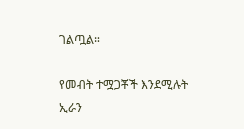ገልጧል።

የመብት ተሟጋቾች እንደሚሉት ኢራን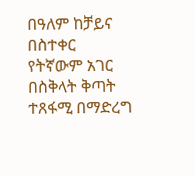በዓለም ከቻይና በስተቀር የትኛውም አገር በስቅላት ቅጣት ተጸፋሚ በማድረግ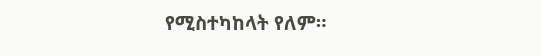የሚስተካከላት የለም።